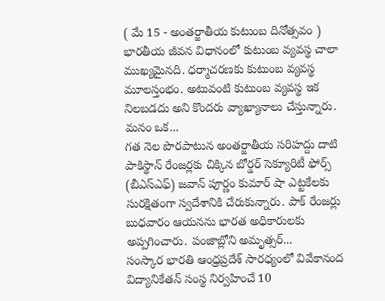( మే 15 - అంతర్జాతీయ కుటుంబ దినోత్సవం ) భారతీయ జీవన విధానంలో కుటుంబ వ్యవస్థ చాలా ముఖ్యమైనది. ధర్మాచరణకు కుటుంబ వ్యవస్థ మూలస్తంభం. అటువంటి కుటుంబ వ్యవస్థ ఇక నిలబడదు అని కొందరు వ్యాఖ్యానాలు చేస్తున్నారు. మనం ఒక...
గత నెల పొరపాటున అంతర్జాతీయ సరిహద్దు దాటి పాకిస్థాన్ రేంజర్లకు చిక్కిన బోర్డర్ సెక్యూరిటీ ఫోర్స్ (బీఎస్ఎఫ్) జవాన్ పూర్ణం కుమార్ షా ఎట్టకేలకు సురక్షితంగా స్వదేశానికి చేరుకున్నారు. పాక్ రేంజర్లు బుధవారం ఆయనను భారత అధికారులకు అప్పగించారు. పంజాబ్లోని అమృత్సర్...
సంస్కార భారతి ఆంధ్రప్రదేశ్ సారధ్యంలో వివేకానంద విద్యానికేతన్ సంస్థ నిర్వహించే 10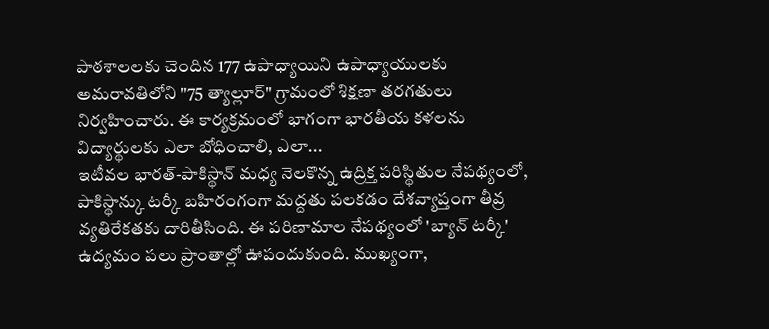పాఠశాలలకు చెందిన 177 ఉపాధ్యాయిని ఉపాధ్యాయులకు అమరావతిలోని "75 త్యాల్లూర్" గ్రామంలో శిక్షణా తరగతులు నిర్వహించారు. ఈ కార్యక్రమంలో భాగంగా భారతీయ కళలను విద్యార్థులకు ఎలా బోధించాలి, ఎలా...
ఇటీవల భారత్-పాకిస్థాన్ మధ్య నెలకొన్న ఉద్రిక్త పరిస్థితుల నేపథ్యంలో, పాకిస్థాన్కు టర్కీ బహిరంగంగా మద్దతు పలకడం దేశవ్యాప్తంగా తీవ్ర వ్యతిరేకతకు దారితీసింది. ఈ పరిణామాల నేపథ్యంలో 'బ్యాన్ టర్కీ' ఉద్యమం పలు ప్రాంతాల్లో ఊపందుకుంది. ముఖ్యంగా,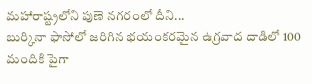మహారాష్ట్రలోని పుణె నగరంలో దీని...
బుర్కినా ఫాసోలో జరిగిన భయంకరమైన ఉగ్రవాద దాడిలో 100 మందికి పైగా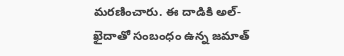మరణించారు. ఈ దాడికి అల్-ఖైదాతో సంబంధం ఉన్న జమాత్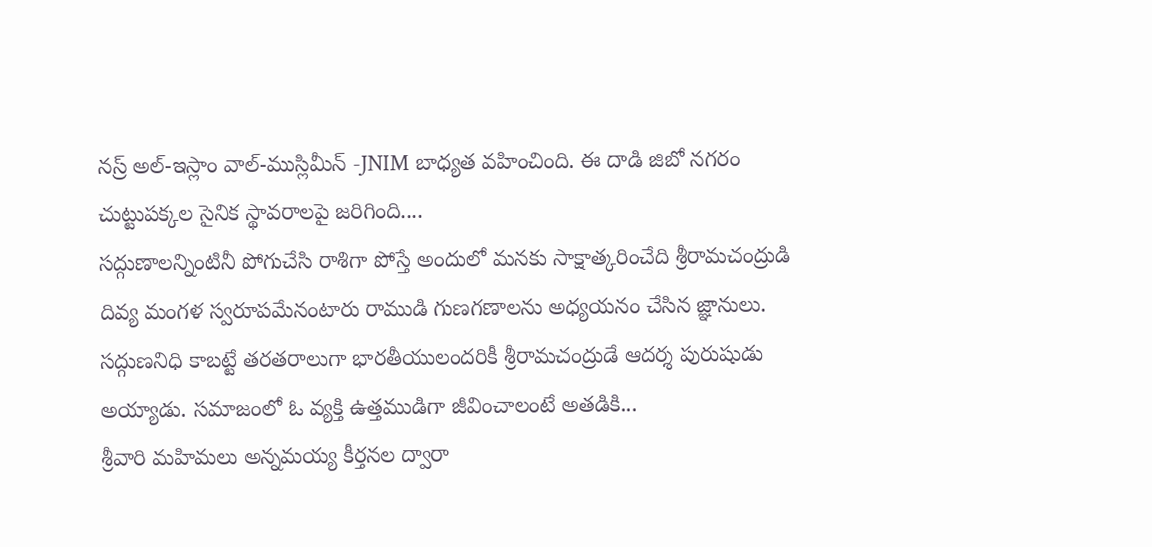నస్ర్ అల్-ఇస్లాం వాల్-ముస్లిమీన్ -JNIM బాధ్యత వహించింది. ఈ దాడి జిబో నగరం చుట్టుపక్కల సైనిక స్థావరాలపై జరిగింది....
సద్గుణాలన్నింటినీ పోగుచేసి రాశిగా పోస్తే అందులో మనకు సాక్షాత్కరించేది శ్రీరామచంద్రుడి దివ్య మంగళ స్వరూపమేనంటారు రాముడి గుణగణాలను అధ్యయనం చేసిన జ్ఞానులు. సద్గుణనిధి కాబట్టే తరతరాలుగా భారతీయులందరికీ శ్రీరామచంద్రుడే ఆదర్శ పురుషుడు అయ్యాడు. సమాజంలో ఓ వ్యక్తి ఉత్తముడిగా జీవించాలంటే అతడికి...
శ్రీవారి మహిమలు అన్నమయ్య కీర్తనల ద్వారా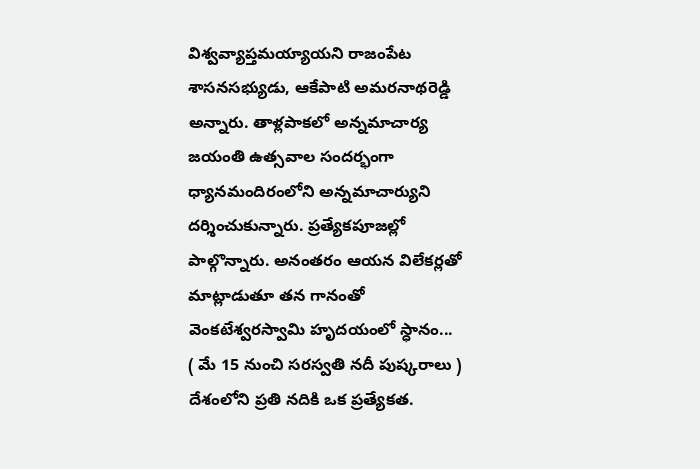విశ్వవ్యాప్తమయ్యాయని రాజంపేట శాసనసభ్యుడు, ఆకేపాటి అమరనాథరెడ్డి అన్నారు. తాళ్లపాకలో అన్నమాచార్య జయంతి ఉత్సవాల సందర్భంగా ధ్యానమందిరంలోని అన్నమాచార్యుని దర్శించుకున్నారు. ప్రత్యేకపూజల్లో పాల్గొన్నారు. అనంతరం ఆయన విలేకర్లతో మాట్లాడుతూ తన గానంతో వెంకటేశ్వరస్వామి హృదయంలో స్ధానం...
( మే 15 నుంచి సరస్వతి నదీ పుష్కరాలు ) దేశంలోని ప్రతి నదికి ఒక ప్రత్యేకత.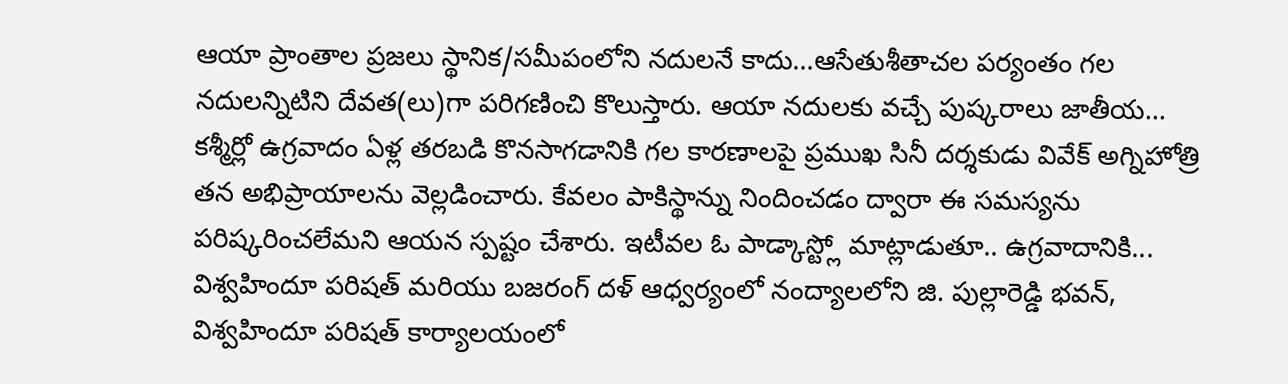ఆయా ప్రాంతాల ప్రజలు స్థానిక/సమీపంలోని నదులనే కాదు…ఆసేతుశీతాచల పర్యంతం గల నదులన్నిటిని దేవత(లు)గా పరిగణించి కొలుస్తారు. ఆయా నదులకు వచ్చే పుష్కరాలు జాతీయ...
కశ్మీర్లో ఉగ్రవాదం ఏళ్ల తరబడి కొనసాగడానికి గల కారణాలపై ప్రముఖ సినీ దర్శకుడు వివేక్ అగ్నిహోత్రి తన అభిప్రాయాలను వెల్లడించారు. కేవలం పాకిస్థాన్ను నిందించడం ద్వారా ఈ సమస్యను పరిష్కరించలేమని ఆయన స్పష్టం చేశారు. ఇటీవల ఓ పాడ్కాస్ట్లో మాట్లాడుతూ.. ఉగ్రవాదానికి...
విశ్వహిందూ పరిషత్ మరియు బజరంగ్ దళ్ ఆధ్వర్యంలో నంద్యాలలోని జి. పుల్లారెడ్డి భవన్, విశ్వహిందూ పరిషత్ కార్యాలయంలో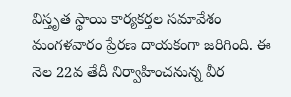విస్తృత స్థాయి కార్యకర్తల సమావేశం మంగళవారం ప్రేరణ దాయకంగా జరిగింది. ఈ నెల 22వ తేదీ నిర్వాహించనున్న వీర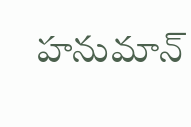హనుమాన్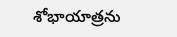శోభాయాత్రను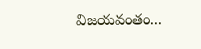విజయవంతం...